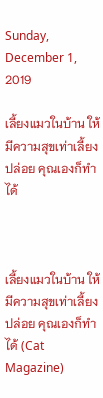Sunday, December 1, 2019

เลี้ยงแมวในบ้าน ให้มีความสุขเท่าเลี้ยงปล่อย คุณเองก็ทำได้



เลี้ยงแมวในบ้าน ให้มีความสุขเท่าเลี้ยงปล่อย คุณเองก็ทำได้ (Cat Magazine)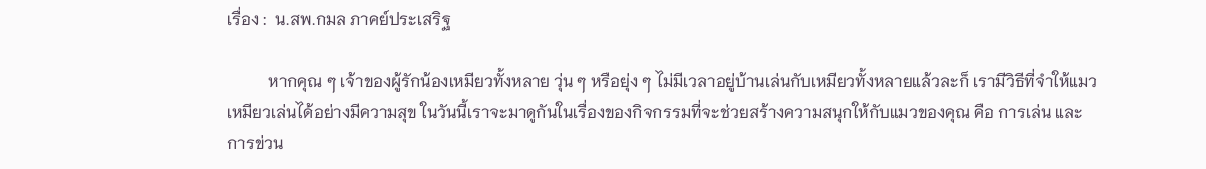เรื่อง :  น.สพ.กมล ภาคย์ประเสริฐ

          หากคุณ ๆ เจ้าของผู้รักน้องเหมียวทั้งหลาย วุ่น ๆ หรือยุ่ง ๆ ไม่มีเวลาอยู่บ้านเล่นกับเหมียวทั้งหลายแล้วละก็ เรามีวิธีที่จำให้แมวเหมียวเล่นได้อย่างมีความสุข ในวันนี้เราจะมาดูกันในเรื่องของกิจกรรมที่จะช่วยสร้างความสนุกให้กับแมวของคุณ คือ การเล่น และการข่วน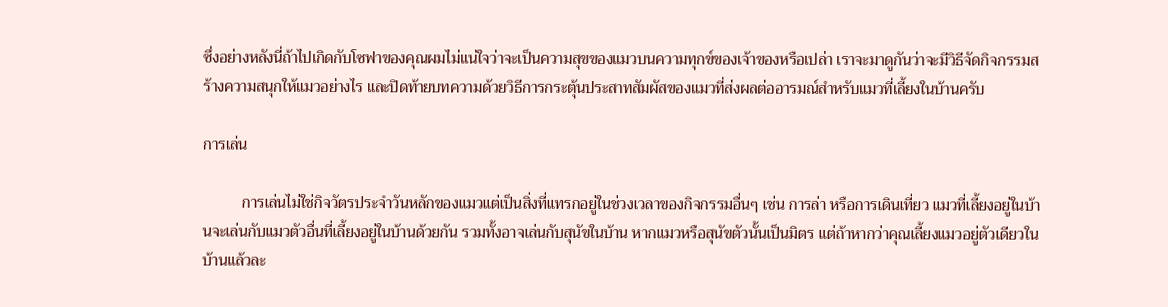ซึ่งอย่างหลังนี่ถ้าไปเกิดกับโซฟาของคุณผมไม่แน่ใจว่าจะเป็นความสุขของแมวบนความทุกข์ของเจ้าของหรือเปล่า เราจะมาดูกันว่าจะมีวิธีจัดกิจกรรมสร้างความสนุกให้แมวอย่างไร และปิดท้ายบทความด้วยวิธีการกระตุ้นประสาทสัมผัสของแมวที่ส่งผลต่ออารมณ์สำหรับแมวที่เลี้ยงในบ้านครับ

การเล่น

          การเล่นไม่ใช่กิจวัตรประจำวันหลักของแมวแต่เป็นสิ่งที่แทรกอยู่ในช่วงเวลาของกิจกรรมอื่นๆ เช่น การล่า หรือการเดินเที่ยว แมวที่เลี้ยงอยู่ในบ้านจะเล่นกับแมวตัวอื่นที่เลี้ยงอยู่ในบ้านด้วยกัน รวมทั้งอาจเล่นกับสุนัขในบ้าน หากแมวหรือสุนัขตัวนั้นเป็นมิตร แต่ถ้าหากว่าคุณเลี้ยงแมวอยู่ตัวเดียวในบ้านแล้วละ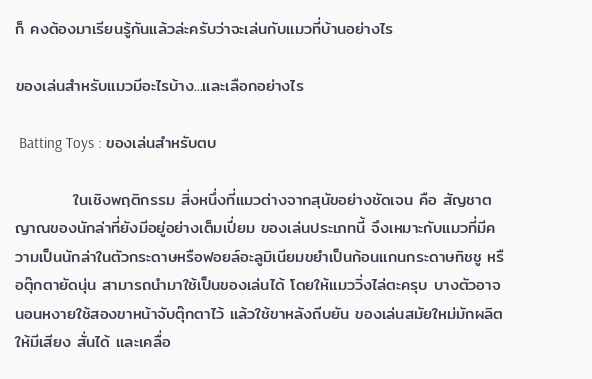ก็ คงต้องมาเรียนรู้กันแล้วล่ะครับว่าจะเล่นกับแมวที่บ้านอย่างไร

ของเล่นสำหรับแมวมีอะไรบ้าง...และเลือกอย่างไร

 Batting Toys : ของเล่นสำหรับตบ

          ในเชิงพฤติกรรม สิ่งหนึ่งที่แมวต่างจากสุนัขอย่างชัดเจน คือ สัญชาตญาณของนักล่าที่ยังมีอยู่อย่างเต็มเปี่ยม ของเล่นประเภทนี้ จึงเหมาะกับแมวที่มีความเป็นนักล่าในตัวกระดาษหรือฟอยล์อะลูมิเนียมขยำเป็นก้อนแกนกระดาษทิชชู หรือตุ๊กตายัดนุ่น สามารถนำมาใช้เป็นของเล่นได้ โดยให้แมววิ่งไล่ตะครุบ บางตัวอาจนอนหงายใช้สองขาหน้าจับตุ๊กตาไว้ แล้วใช้ขาหลังถีบยัน ของเล่นสมัยใหม่มักผลิตให้มีเสียง สั่นได้ และเคลื่อ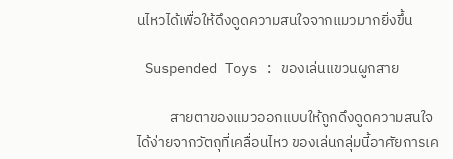นไหวได้เพื่อให้ดึงดูดความสนใจจากแมวมากยิ่งขึ้น

 Suspended Toys : ของเล่นแขวนผูกสาย

          สายตาของแมวออกแบบให้ถูกดึงดูดความสนใจได้ง่ายจากวัตถุที่เคลื่อนไหว ของเล่นกลุ่มนี้อาศัยการเค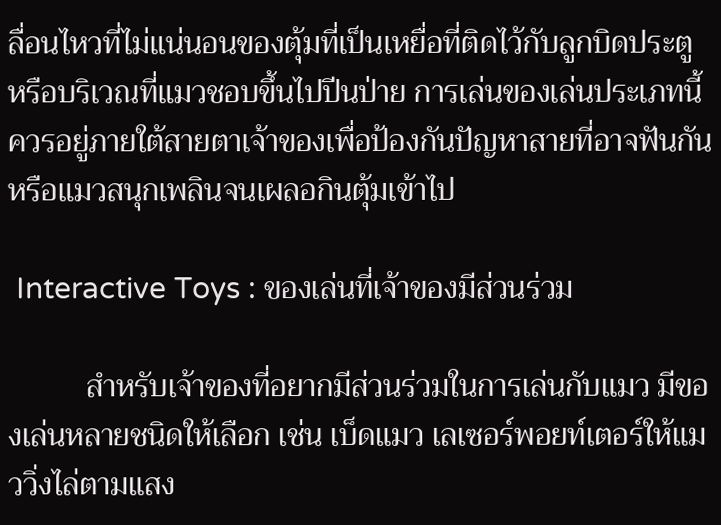ลื่อนไหวที่ไม่แน่นอนของตุ้มที่เป็นเหยื่อที่ติดไว้กับลูกบิดประตู หรือบริเวณที่แมวชอบขึ้นไปปีนป่าย การเล่นของเล่นประเภทนี้ควรอยู่ภายใต้สายตาเจ้าของเพื่อป้องกันปัญหาสายที่อาจฟันกันหรือแมวสนุกเพลินจนเผลอกินตุ้มเข้าไป

 Interactive Toys : ของเล่นที่เจ้าของมีส่วนร่วม

          สำหรับเจ้าของที่อยากมีส่วนร่วมในการเล่นกับแมว มีของเล่นหลายชนิดให้เลือก เช่น เบ็ดแมว เลเซอร์พอยท์เตอร์ให้แมววิ่งไล่ตามแสง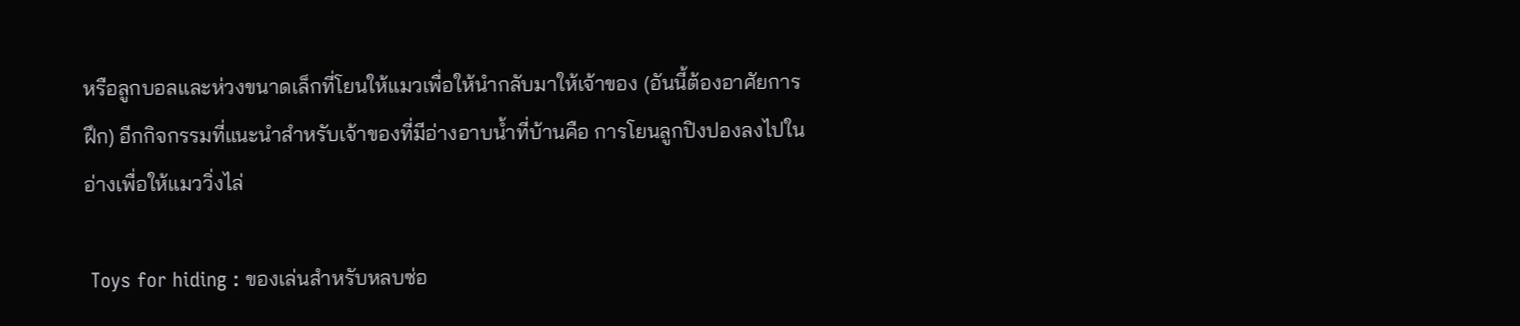หรือลูกบอลและห่วงขนาดเล็กที่โยนให้แมวเพื่อให้นำกลับมาให้เจ้าของ (อันนี้ต้องอาศัยการฝึก) อีกกิจกรรมที่แนะนำสำหรับเจ้าของที่มีอ่างอาบน้ำที่บ้านคือ การโยนลูกปิงปองลงไปในอ่างเพื่อให้แมววิ่งไล่

 Toys for hiding : ของเล่นสำหรับหลบซ่อ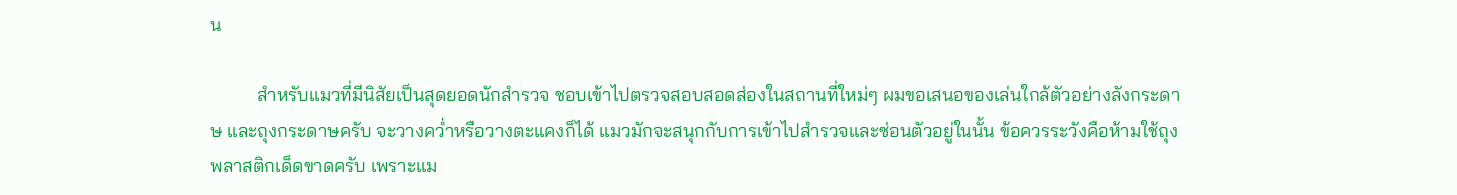น

          สำหรับแมวที่มีนิสัยเป็นสุดยอดนักสำรวจ ชอบเข้าไปตรวจสอบสอดส่องในสถานที่ใหม่ๆ ผมขอเสนอของเล่นใกล้ตัวอย่างลังกระดาษ และถุงกระดาษครับ จะวางคว่ำหรือวางตะแคงก็ได้ แมวมักจะสนุกกับการเข้าไปสำรวจและซ่อนตัวอยู่ในนั้น ข้อควรระวังคือห้ามใช้ถุงพลาสติกเด็ดขาดครับ เพราะแม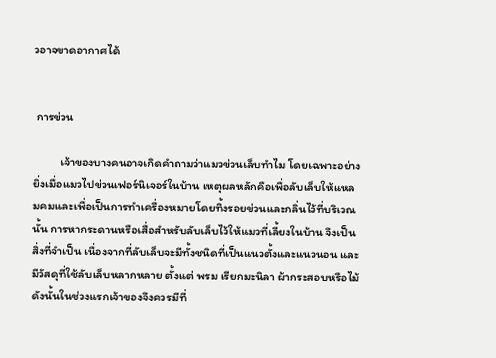วอาจขาดอากาศได้


 การข่วน

          เจ้าของบางคนอาจเกิดคำถามว่าแมวข่วนเล็บทำไม โดยเฉพาะอย่างยิ่งเมื่อแมวไปข่วนเฟอร์นิเจอร์ในบ้าน เหตุผลหลักคือเพื่อลับเล็บให้แหลมคมและเพื่อเป็นการทำเครื่องหมายโดยทิ้งรอยข่วนและกลิ่นไว้ที่บริเวณนั้น การหากระดานหรือเสื่อสำหรับลับเล็บไว้ให้แมวที่เลี้ยงในบ้าน จึงเป็นสิ่งที่จำเป็น เนื่องจากที่ลับเล็บจะมีทั้งชนิดที่เป็นแนวตั้งและแนวนอน และมีวัสดุที่ใช้ลับเล็บหลากหลาย ตั้งแต่ พรม เรียกมะนิลา ผ้ากระสอบหรือไม้ ดังนั้นในช่วงแรกเจ้าของจึงควรมีที่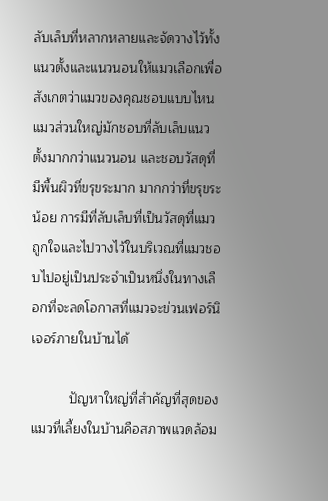ลับเล็บที่หลากหลายและจัดวางไว้ทั้งแนวตั้งและแนวนอนให้แมวเลือกเพื่อสังเกตว่าแมวของคุณชอบแบบไหน แมวส่วนใหญ่มักชอบที่ลับเล็บแนวตั้งมากกว่าแนวนอน และชอบวัสดุที่มีพื้นผิวที่ขรุขระมาก มากกว่าที่ขรุขระน้อย การมีที่ลับเล็บที่เป็นวัสดุที่แมวถูกใจและไปวางไว้ในบริเวณที่แมวชอบไปอยู่เป็นประจำเป็นหนึ่งในทางเลือกที่จะลดโอกาสที่แมวจะข่วนเฟอร์นิเจอร์ภายในบ้านได้

          ปัญหาใหญ่ที่สำคัญที่สุดของแมวที่เลี้ยงในบ้านคือสภาพแวดล้อม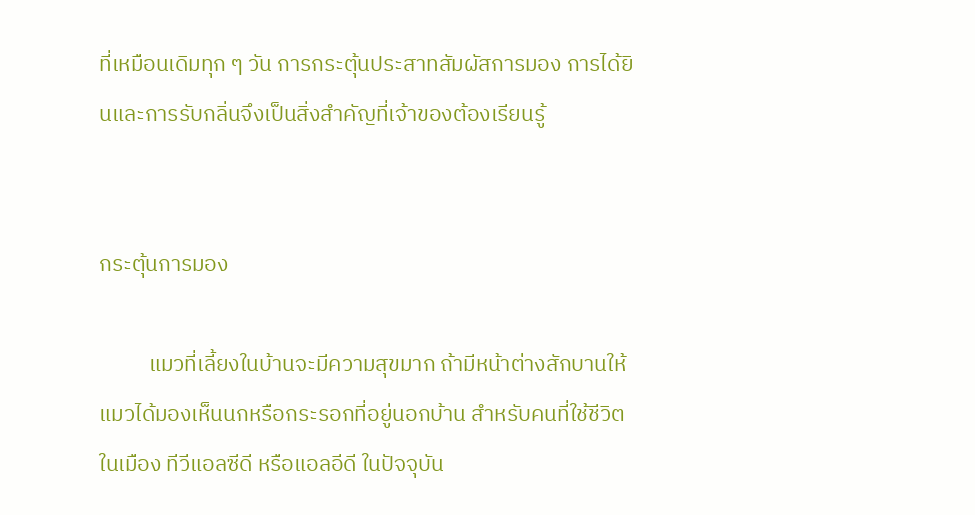ที่เหมือนเดิมทุก ๆ วัน การกระตุ้นประสาทสัมผัสการมอง การได้ยินและการรับกลิ่นจึงเป็นสิ่งสำคัญที่เจ้าของต้องเรียนรู้


กระตุ้นการมอง

          แมวที่เลี้ยงในบ้านจะมีความสุขมาก ถ้ามีหน้าต่างสักบานให้แมวได้มองเห็นนกหรือกระรอกที่อยู่นอกบ้าน สำหรับคนที่ใช้ชีวิตในเมือง ทีวีแอลซีดี หรือแอลอีดี ในปัจจุบัน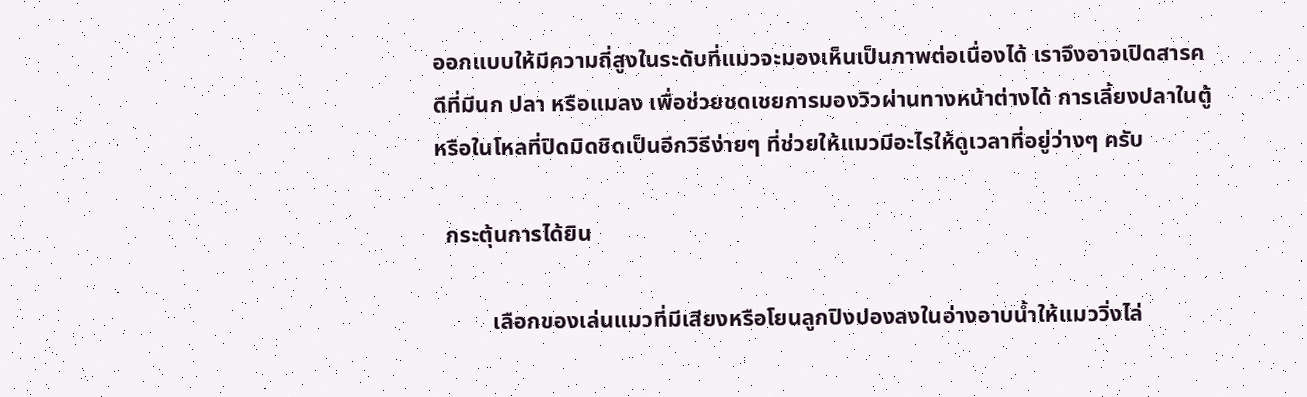ออกแบบให้มีความถี่สูงในระดับที่แมวจะมองเห็นเป็นภาพต่อเนื่องได้ เราจึงอาจเปิดสารคดีที่มีนก ปลา หรือแมลง เพื่อช่วยชดเชยการมองวิวผ่านทางหน้าต่างได้ การเลี้ยงปลาในตู้หรือในโหลที่ปิดมิดชิดเป็นอีกวิธีง่ายๆ ที่ช่วยให้แมวมีอะไรให้ดูเวลาที่อยู่ว่างๆ ครับ

  กระตุ้นการได้ยิน

          เลือกของเล่นแมวที่มีเสียงหรือโยนลูกปิงปองลงในอ่างอาบน้ำให้แมววิ่งไล่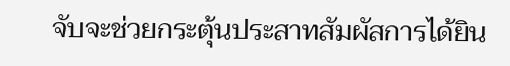จับจะช่วยกระตุ้นประสาทสัมผัสการได้ยิน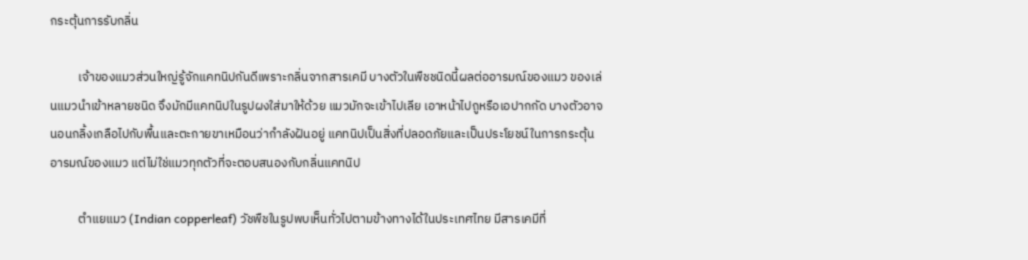กระตุ้นการรับกลิ่น

          เจ้าของแมวส่วนใหญ่รู้จักแคทนิปกันดีเพราะกลิ่นจากสารเคมี บางตัวในพืชชนิดนี้ผลต่ออารมณ์ของแมว ของเล่นแมวนำเข้าหลายชนิด จึงมักมีแคทนิปในรูปผงใส่มาให้ด้วย แมวมักจะเข้าไปเลีย เอาหน้าไปถูหรือเอปากกัด บางตัวอาจนอนกลิ้งเกลือไปกับพื้นและตะกายขาเหมือนว่ากำลังฝันอยู่ แคทนิปเป็นสิ่งที่ปลอดภัยและเป็นประโยชน์ในการกระตุ้นอารมณ์ของแมว แต่ไม่ใช่แมวทุกตัวที่จะตอบสนองกับกลิ่นแคทนิป

          ตำแยแมว (Indian copperleaf) วัชพืชในรูปพบเห็นทั่วไปตามข้างทางได้ในประเทศไทย มีสารเคมีที่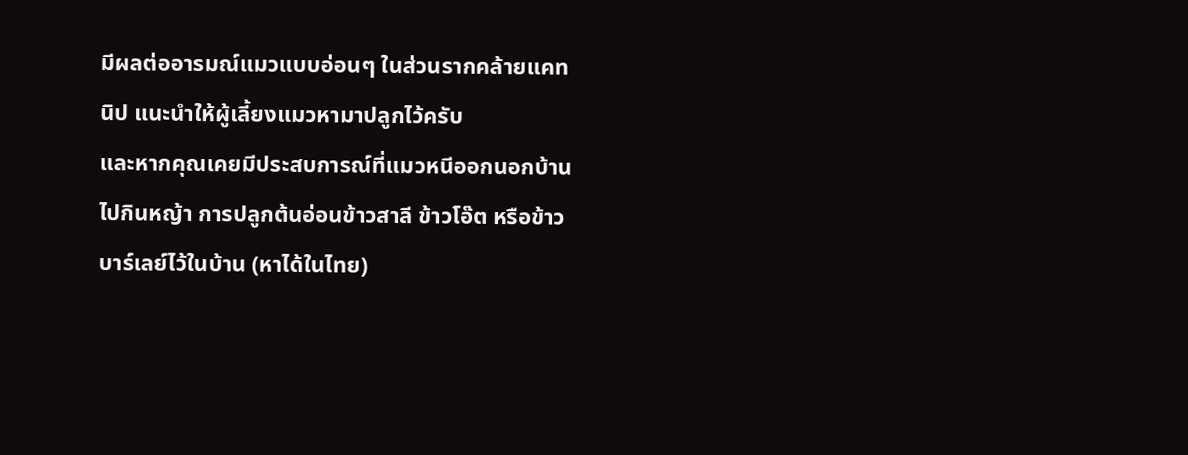มีผลต่ออารมณ์แมวแบบอ่อนๆ ในส่วนรากคล้ายแคทนิป แนะนำให้ผู้เลี้ยงแมวหามาปลูกไว้ครับ
และหากคุณเคยมีประสบการณ์ที่แมวหนีออกนอกบ้านไปกินหญ้า การปลูกต้นอ่อนข้าวสาลี ข้าวโอ๊ต หรือข้าวบาร์เลย์ไว้ในบ้าน (หาได้ในไทย)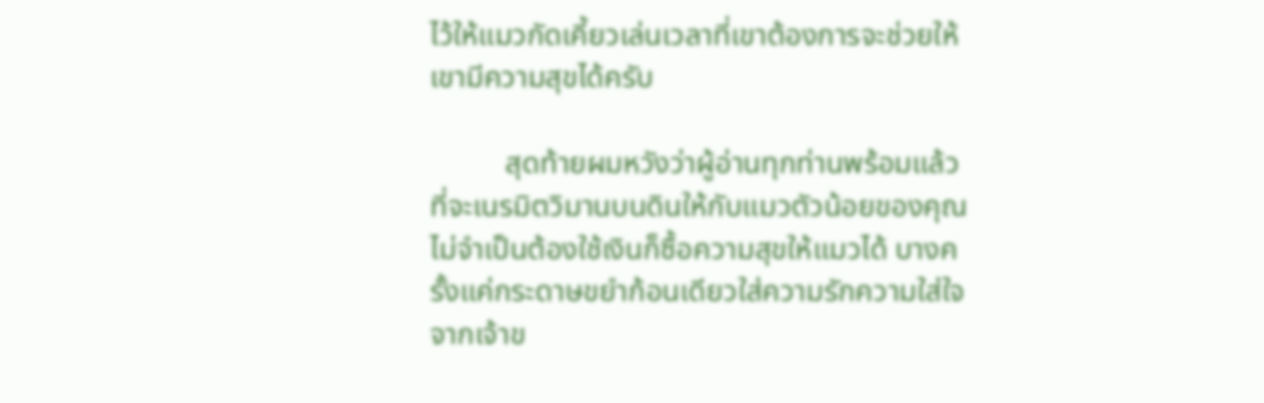ไว้ให้แมวกัดเคี้ยวเล่นเวลาที่เขาต้องการจะช่วยให้เขามีความสุขได้ครับ

          สุดท้ายผมหวังว่าผู้อ่านทุกท่านพร้อมแล้วที่จะเนรมิตวิมานบนดินให้กับแมวตัวน้อยของคุณ ไม่จำเป็นต้องใช้เงินก็ซื้อความสุขให้แมวได้ บางครั้งแค่กระดาษขยำก้อนเดียวใส่ความรักความใส่ใจจากเจ้าข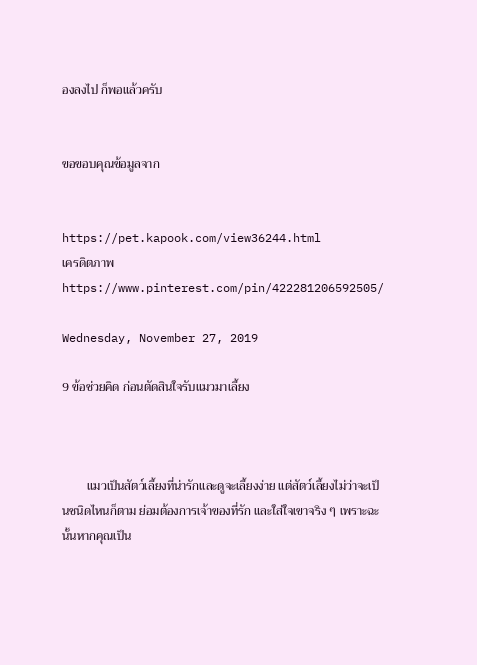องลงไป ก็พอแล้วครับ


ขอขอบคุณข้อมูลจาก


https://pet.kapook.com/view36244.html
เครดิตภาพ https://www.pinterest.com/pin/422281206592505/

Wednesday, November 27, 2019

9 ข้อช่วยคิด ก่อนตัดสินใจรับแมวมาเลี้ยง



        แมวเป็นสัตว์เลี้ยงที่น่ารักและดูจะเลี้ยงง่าย แต่สัตว์เลี้ยงไม่ว่าจะเป็นชนิดไหนก็ตาม ย่อมต้องการเจ้าของที่รัก และใส่ใจเขาจริง ๆ เพราะฉะนั้นหากคุณเป็น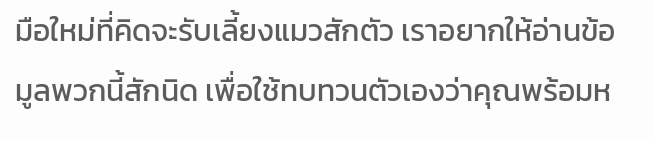มือใหม่ที่คิดจะรับเลี้ยงแมวสักตัว เราอยากให้อ่านข้อมูลพวกนี้สักนิด เพื่อใช้ทบทวนตัวเองว่าคุณพร้อมห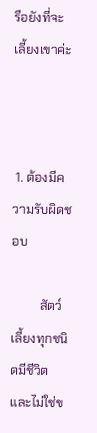รือยังที่จะเลี้ยงเขาค่ะ



 1. ต้องมีความรับผิดชอบ

         สัตว์เลี้ยงทุกชนิดมีชีวิต และไม่ใช่ข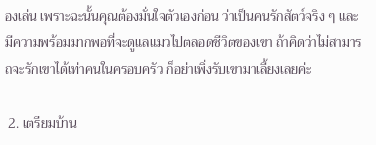องเล่น เพราะฉะนั้นคุณต้องมั่นใจตัวเองก่อน ว่าเป็นคนรักสัตว์จริง ๆ และมีความพร้อมมากพอที่จะดูแลแมวไปตลอดชีวิตของเขา ถ้าคิดว่าไม่สามารถจะรักเขาได้เท่าคนในครอบครัว ก็อย่าเพิ่งรับเขามาเลี้ยงเลยค่ะ

 2. เตรียมบ้าน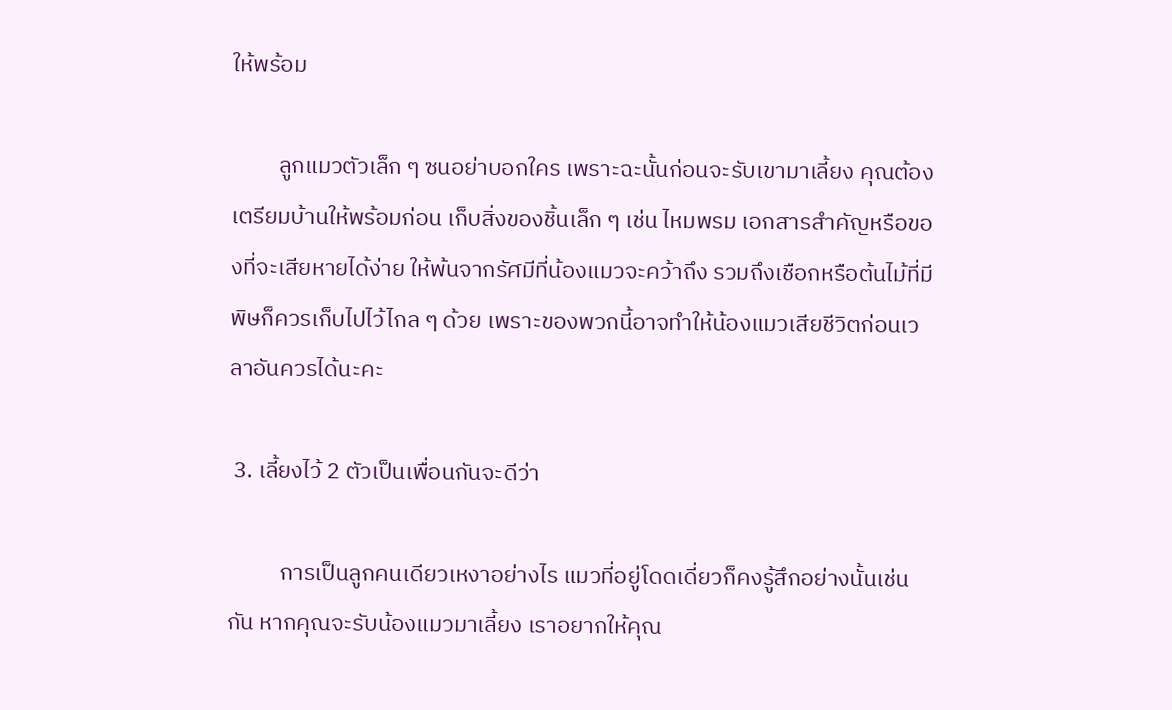ให้พร้อม

         ลูกแมวตัวเล็ก ๆ ซนอย่าบอกใคร เพราะฉะนั้นก่อนจะรับเขามาเลี้ยง คุณต้องเตรียมบ้านให้พร้อมก่อน เก็บสิ่งของชิ้นเล็ก ๆ เช่น ไหมพรม เอกสารสำคัญหรือของที่จะเสียหายได้ง่าย ให้พ้นจากรัศมีที่น้องแมวจะคว้าถึง รวมถึงเชือกหรือต้นไม้ที่มีพิษก็ควรเก็บไปไว้ไกล ๆ ด้วย เพราะของพวกนี้อาจทำให้น้องแมวเสียชีวิตก่อนเวลาอันควรได้นะคะ

 3. เลี้ยงไว้ 2 ตัวเป็นเพื่อนกันจะดีว่า

          การเป็นลูกคนเดียวเหงาอย่างไร แมวที่อยู่โดดเดี่ยวก็คงรู้สึกอย่างนั้นเช่นกัน หากคุณจะรับน้องแมวมาเลี้ยง เราอยากให้คุณ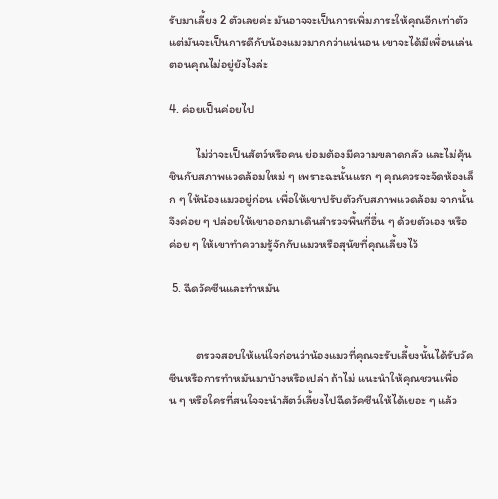รับมาเลี้ยง 2 ตัวเลยค่ะ มันอาจจะเป็นการเพิ่มภาระให้คุณอีกเท่าตัว แต่มันจะเป็นการดีกับน้องแมวมากกว่าแน่นอน เขาจะได้มีเพื่อนเล่นตอนคุณไม่อยู่ยังไงล่ะ

4. ค่อยเป็นค่อยไป

          ไม่ว่าจะเป็นสัตว์หรือคน ย่อมต้องมีความขลาดกลัว และไม่คุ้นชินกับสภาพแวดล้อมใหม่ ๆ เพราะฉะนั้นแรก ๆ คุณควรจะจัดห้องเล็ก ๆ ให้น้องแมวอยู่ก่อน เพื่อให้เขาปรับตัวกับสภาพแวดล้อม จากนั้นจึงค่อย ๆ ปล่อยให้เขาออกมาเดินสำรวจพื้นที่อื่น ๆ ด้วยตัวเอง หรือค่อย ๆ ให้เขาทำความรู้จักกับแมวหรือสุนัขที่คุณเลี้ยงไว้

 5. ฉีดวัคซีนและทำหมัน


          ตรวจสอบให้แน่ใจก่อนว่าน้องแมวที่คุณจะรับเลี้ยงนั้นได้รับวัคซีนหรือการทำหมันมาบ้างหรือเปล่า ถ้าไม่ แนะนำให้คุณชวนเพื่อน ๆ หรือใครที่สนใจจะนำสัตว์เลี้ยงไปฉีดวัคซีนให้ได้เยอะ ๆ แล้ว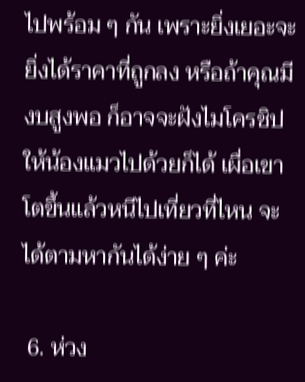ไปพร้อม ๆ กัน เพราะยิ่งเยอะจะยิ่งได้ราคาที่ถูกลง หรือถ้าคุณมีงบสูงพอ ก็อาจจะฝังไมโครชิปให้น้องแมวไปด้วยก็ได้ เผื่อเขาโตขึ้นแล้วหนีไปเที่ยวที่ไหน จะได้ตามหากันได้ง่าย ๆ ค่ะ

 6. ห่วง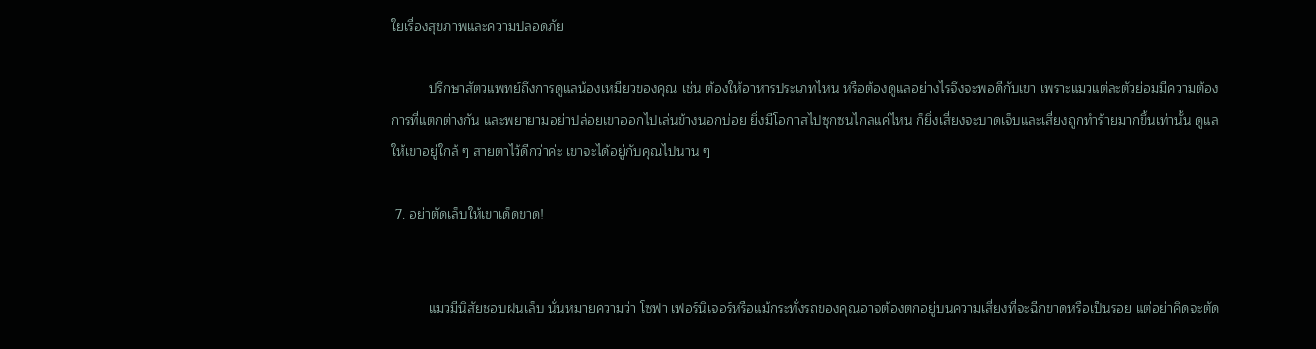ใยเรื่องสุขภาพและความปลอดภัย

          ปรึกษาสัตวแพทย์ถึงการดูแลน้องเหมียวของคุณ เช่น ต้องให้อาหารประเภทไหน หรือต้องดูแลอย่างไรจึงจะพอดีกับเขา เพราะแมวแต่ละตัวย่อมมีความต้องการที่แตกต่างกัน และพยายามอย่าปล่อยเขาออกไปเล่นข้างนอกบ่อย ยิ่งมีโอกาสไปซุกซนไกลแค่ไหน ก็ยิ่งเสี่ยงจะบาดเจ็บและเสี่ยงถูกทำร้ายมากขึ้นเท่านั้น ดูแลให้เขาอยู่ใกล้ ๆ สายตาไว้ดีกว่าค่ะ เขาจะได้อยู่กับคุณไปนาน ๆ

 7. อย่าตัดเล็บให้เขาเด็ดขาด!


          แมวมีนิสัยชอบฝนเล็บ นั่นหมายความว่า โซฟา เฟอร์นิเจอร์หรือแม้กระทั่งรถของคุณอาจต้องตกอยู่บนความเสี่ยงที่จะฉีกขาดหรือเป็นรอย แต่อย่าคิดจะตัด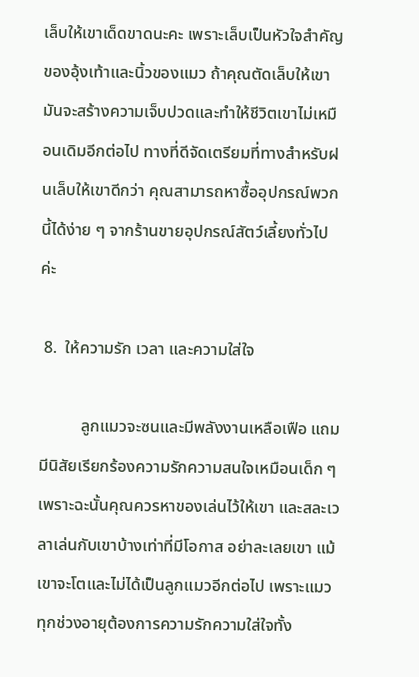เล็บให้เขาเด็ดขาดนะคะ เพราะเล็บเป็นหัวใจสำคัญของอุ้งเท้าและนิ้วของแมว ถ้าคุณตัดเล็บให้เขา มันจะสร้างความเจ็บปวดและทำให้ชีวิตเขาไม่เหมือนเดิมอีกต่อไป ทางที่ดีจัดเตรียมที่ทางสำหรับฝนเล็บให้เขาดีกว่า คุณสามารถหาซื้ออุปกรณ์พวกนี้ได้ง่าย ๆ จากร้านขายอุปกรณ์สัตว์เลี้ยงทั่วไปค่ะ

 8.  ให้ความรัก เวลา และความใส่ใจ

          ลูกแมวจะซนและมีพลังงานเหลือเฟือ แถมมีนิสัยเรียกร้องความรักความสนใจเหมือนเด็ก ๆ เพราะฉะนั้นคุณควรหาของเล่นไว้ให้เขา และสละเวลาเล่นกับเขาบ้างเท่าที่มีโอกาส อย่าละเลยเขา แม้เขาจะโตและไม่ได้เป็นลูกแมวอีกต่อไป เพราะแมวทุกช่วงอายุต้องการความรักความใส่ใจทั้ง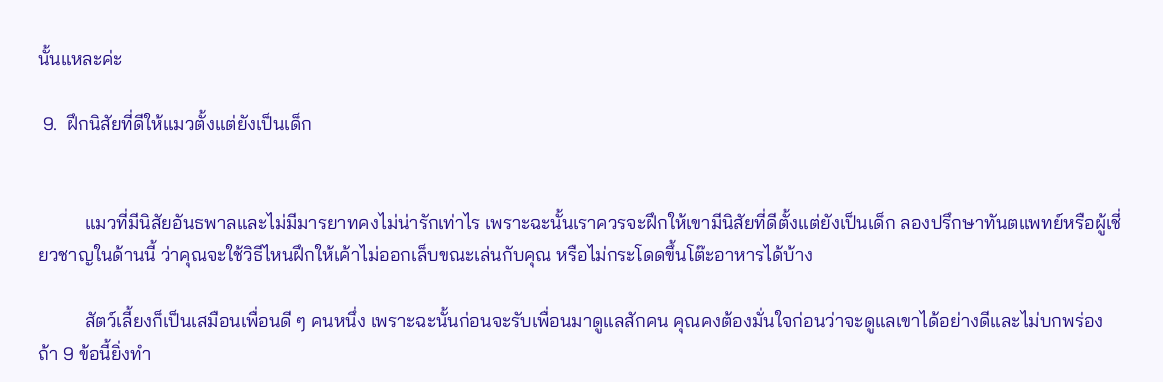นั้นแหละค่ะ

 9.  ฝึกนิสัยที่ดีให้แมวตั้งแต่ยังเป็นเด็ก


          แมวที่มีนิสัยอันธพาลและไม่มีมารยาทคงไม่น่ารักเท่าไร เพราะฉะนั้นเราควรจะฝึกให้เขามีนิสัยที่ดีตั้งแต่ยังเป็นเด็ก ลองปรึกษาทันตแพทย์หรือผู้เชี่ยวชาญในด้านนี้ ว่าคุณจะใช้วิธีไหนฝึกให้เค้าไม่ออกเล็บขณะเล่นกับคุณ หรือไม่กระโดดขึ้นโต๊ะอาหารได้บ้าง

          สัตว์เลี้ยงก็เป็นเสมือนเพื่อนดี ๆ คนหนึ่ง เพราะฉะนั้นก่อนจะรับเพื่อนมาดูแลสักคน คุณคงต้องมั่นใจก่อนว่าจะดูแลเขาได้อย่างดีและไม่บกพร่อง ถ้า 9 ข้อนี้ยิ่งทำ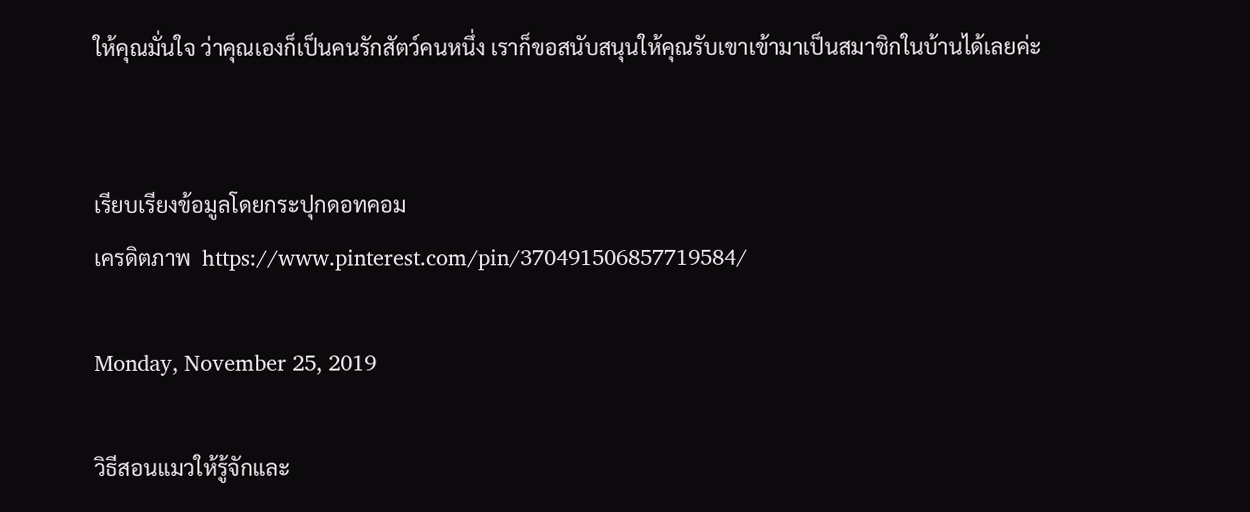ให้คุณมั่นใจ ว่าคุณเองก็เป็นคนรักสัตว์คนหนึ่ง เราก็ขอสนับสนุนให้คุณรับเขาเข้ามาเป็นสมาชิกในบ้านได้เลยค่ะ


เรียบเรียงข้อมูลโดยกระปุกดอทคอม
เครดิตภาพ  https://www.pinterest.com/pin/370491506857719584/

Monday, November 25, 2019

วิธีสอนแมวให้รู้จักและ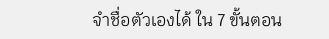จำชื่อตัวเองได้ ใน 7 ขั้นตอน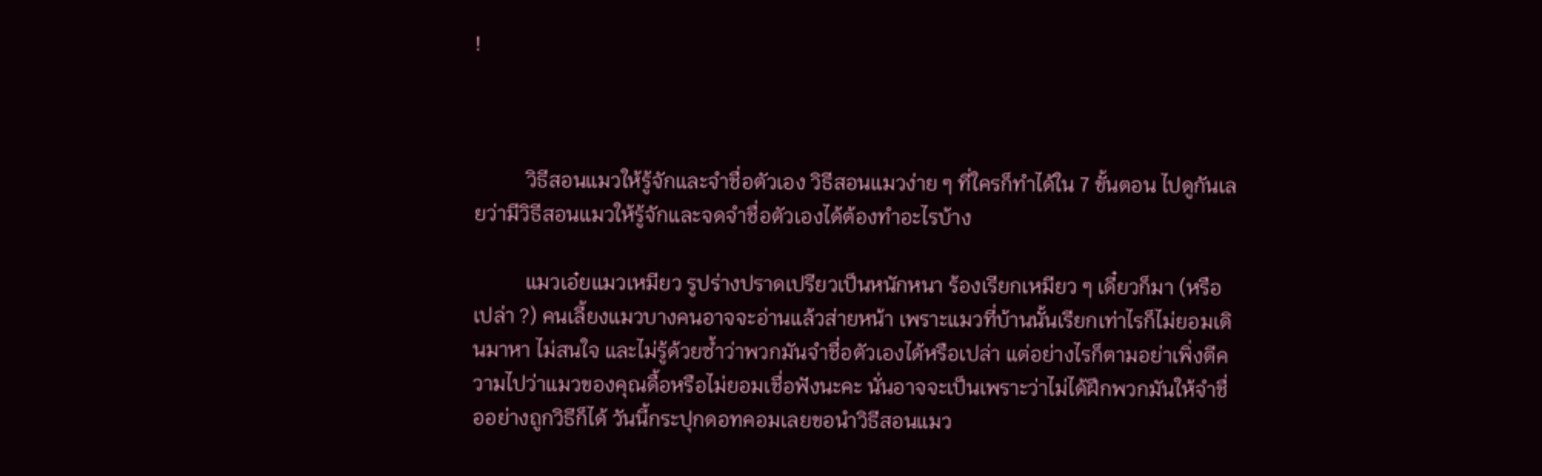!



          วิธีสอนแมวให้รู้จักและจำชื่อตัวเอง วิธีสอนแมวง่าย ๆ ที่ใครก็ทำได้ใน 7 ขั้นตอน ไปดูกันเลยว่ามีวิธีสอนแมวให้รู้จักและจดจำชื่อตัวเองได้ต้องทำอะไรบ้าง

          แมวเอ๋ยแมวเหมียว รูปร่างปราดเปรียวเป็นหนักหนา ร้องเรียกเหมียว ๆ เดี๋ยวก็มา (หรือเปล่า ?) คนเลี้ยงแมวบางคนอาจจะอ่านแล้วส่ายหน้า เพราะแมวที่บ้านนั้นเรียกเท่าไรก็ไม่ยอมเดินมาหา ไม่สนใจ และไม่รู้ด้วยซ้ำว่าพวกมันจำชื่อตัวเองได้หรือเปล่า แต่อย่างไรก็ตามอย่าเพิ่งตีความไปว่าแมวของคุณดื้อหรือไม่ยอมเชื่อฟังนะคะ นั่นอาจจะเป็นเพราะว่าไม่ได้ฝึกพวกมันให้จำชื่ออย่างถูกวิธีก็ได้ วันนี้กระปุกดอทคอมเลยขอนำวิธีสอนแมว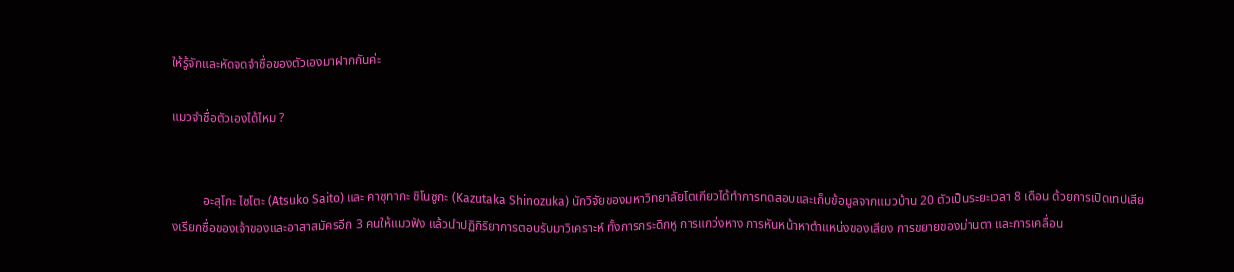ให้รู้จักและหัดจดจำชื่อของตัวเองมาฝากกันค่ะ

แมวจำชื่อตัวเองได้ไหม ?


          อะสุโกะ ไซโตะ (Atsuko Saito) และ คาซุทากะ ชิโนซูกะ (Kazutaka Shinozuka) นักวิจัยของมหาวิทยาลัยโตเกียวได้ทำการทดสอบและเก็บข้อมูลจากแมวบ้าน 20 ตัวเป็นระยะเวลา 8 เดือน ด้วยการเปิดเทปเสียงเรียกชื่อของเจ้าของและอาสาสมัครอีก 3 คนให้แมวฟัง แล้วนำปฏิกิริยาการตอบรับมาวิเคราะห์ ทั้งการกระดิกหู การแกว่งหาง การหันหน้าหาตำแหน่งของเสียง การขยายของม่านตา และการเคลื่อน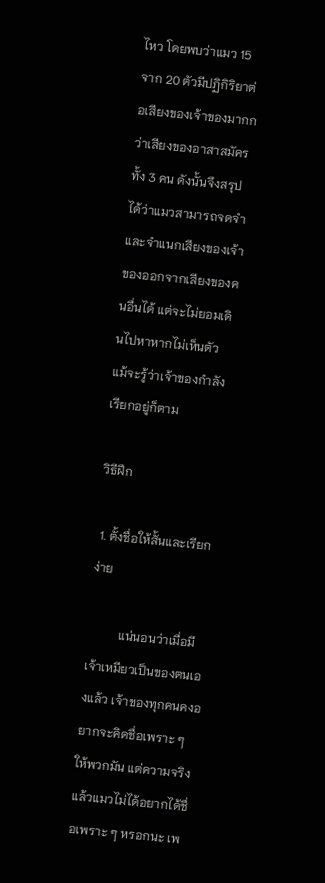ไหว โดยพบว่าแมว 15 จาก 20 ตัวมีปฏิกิริยาต่อเสียงของเจ้าของมากกว่าเสียงของอาสาสมัครทั้ง 3 คน ดังนั้นจึงสรุปได้ว่าแมวสามารถจดจำและจำแนกเสียงของเจ้าของออกจากเสียงของคนอื่นได้ แต่จะไม่ยอมเดินไปหาหากไม่เห็นตัว แม้จะรู้ว่าเจ้าของกำลังเรียกอยู่ก็ตาม

วิธีฝึก

 1. ตั้งชื่อให้สั้นและเรียกง่าย

          แน่นอนว่าเมื่อมีเจ้าเหมียวเป็นของตนเองแล้ว เจ้าของทุกคนคงอยากจะคิดชื่อเพราะ ๆ ให้พวกมัน แต่ความจริงแล้วแมวไม่ได้อยากได้ชื่อเพราะ ๆ หรอกนะ เพ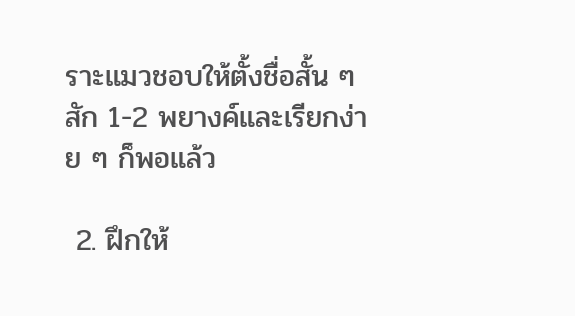ราะแมวชอบให้ตั้งชื่อสั้น ๆ สัก 1-2 พยางค์และเรียกง่าย ๆ ก็พอแล้ว

 2. ฝึกให้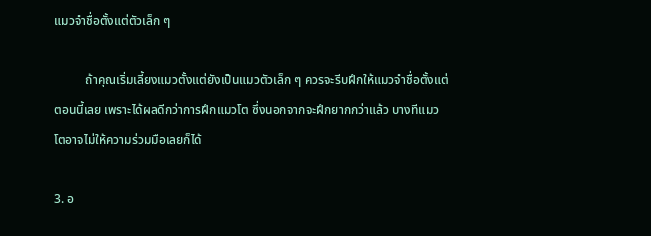แมวจำชื่อตั้งแต่ตัวเล็ก ๆ

          ถ้าคุณเริ่มเลี้ยงแมวตั้งแต่ยังเป็นแมวตัวเล็ก ๆ ควรจะรีบฝึกให้แมวจำชื่อตั้งแต่ตอนนี้เลย เพราะได้ผลดีกว่าการฝึกแมวโต ซึ่งนอกจากจะฝึกยากกว่าแล้ว บางทีแมวโตอาจไม่ให้ความร่วมมือเลยก็ได้

3. อ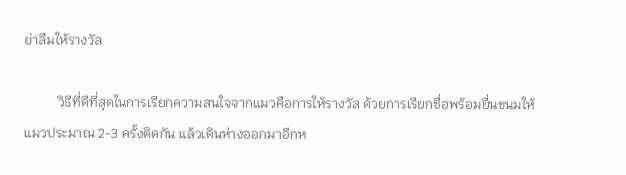ย่าลืมให้รางวัล

          วิธีที่ดีที่สุดในการเรียกความสนใจจากแมวคือการให้รางวัล ด้วยการเรียกชื่อพร้อมยื่นขนมให้แมวประมาณ 2-3 ครั้งติดกัน แล้วเดินห่างออกมาอีกห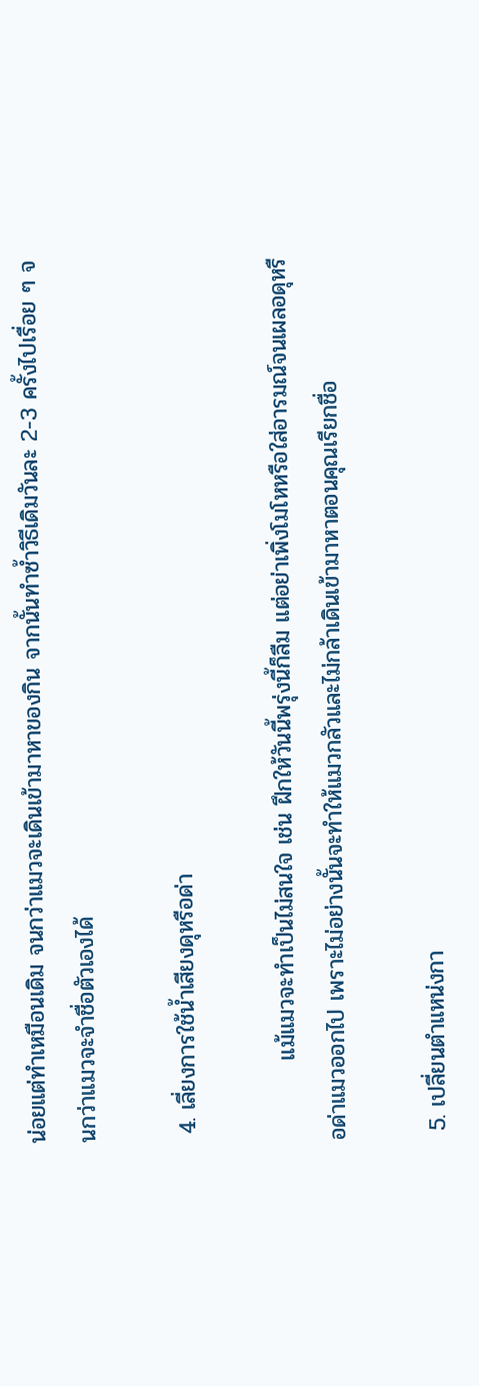น่อยแต่ทำเหมือนเดิม จนกว่าแมวจะเดินเข้ามาหาของกิน จากนั้นทำซ้ำวิธีเดิมวันละ 2-3 ครั้งไปเรื่อย ๆ จนกว่าแมวจะจำชื่อตัวเองได้

 4. เลี่ยงการใช้น้ำเสียงดุหรือด่า

          แม้แมวจะทำเป็นไม่สนใจ เช่น ฝึกให้วันนี้พรุ่งนี้ก็ลืม แต่อย่าเพิ่งโมโหหรือใส่อารมณ์จนเผลอดุหรือด่าแมวออกไป เพราะไม่อย่างนั้นจะทำให้แมวกลัวและไม่กล้าเดินเข้ามาหาตอนคุณเรียกชื่อ

 5. เปลี่ยนตำแหน่งกา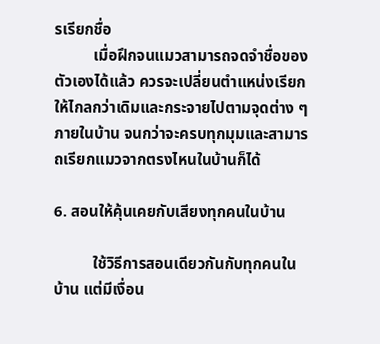รเรียกชื่อ
          เมื่อฝึกจนแมวสามารถจดจำชื่อของตัวเองได้แล้ว ควรจะเปลี่ยนตำแหน่งเรียกให้ไกลกว่าเดิมและกระจายไปตามจุดต่าง ๆ ภายในบ้าน จนกว่าจะครบทุกมุมและสามารถเรียกแมวจากตรงไหนในบ้านก็ได้

6. สอนให้คุ้นเคยกับเสียงทุกคนในบ้าน

          ใช้วิธีการสอนเดียวกันกับทุกคนในบ้าน แต่มีเงื่อน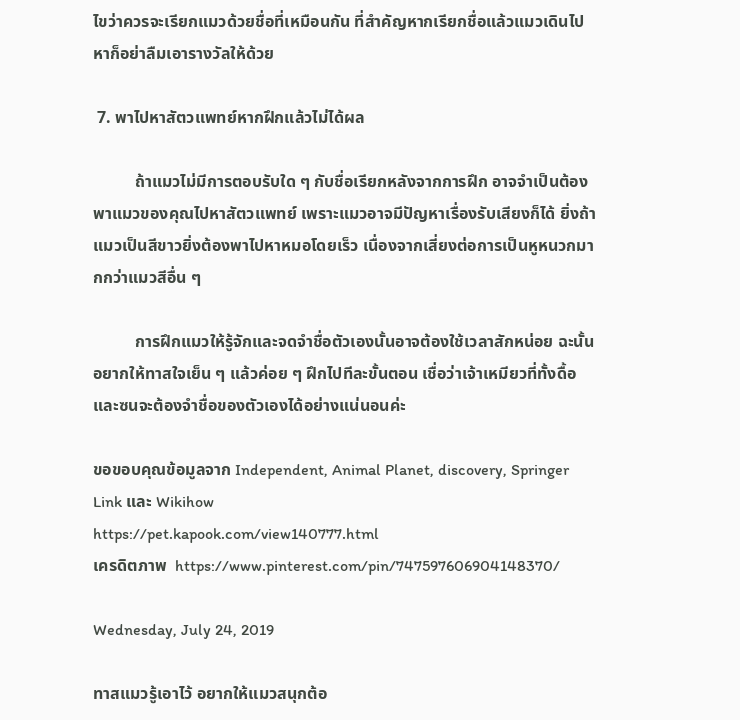ไขว่าควรจะเรียกแมวด้วยชื่อที่เหมือนกัน ที่สำคัญหากเรียกชื่อแล้วแมวเดินไปหาก็อย่าลืมเอารางวัลให้ด้วย

 7. พาไปหาสัตวแพทย์หากฝึกแล้วไม่ได้ผล

          ถ้าแมวไม่มีการตอบรับใด ๆ กับชื่อเรียกหลังจากการฝึก อาจจำเป็นต้องพาแมวของคุณไปหาสัตวแพทย์ เพราะแมวอาจมีปัญหาเรื่องรับเสียงก็ได้ ยิ่งถ้าแมวเป็นสีขาวยิ่งต้องพาไปหาหมอโดยเร็ว เนื่องจากเสี่ยงต่อการเป็นหูหนวกมากกว่าแมวสีอื่น ๆ

          การฝึกแมวให้รู้จักและจดจำชื่อตัวเองนั้นอาจต้องใช้เวลาสักหน่อย ฉะนั้นอยากให้ทาสใจเย็น ๆ แล้วค่อย ๆ ฝึกไปทีละขั้นตอน เชื่อว่าเจ้าเหมียวที่ทั้งดื้อและซนจะต้องจำชื่อของตัวเองได้อย่างแน่นอนค่ะ

ขอขอบคุณข้อมูลจาก Independent, Animal Planet, discovery, Springer Link และ Wikihow
https://pet.kapook.com/view140777.html
เครดิตภาพ  https://www.pinterest.com/pin/747597606904148370/

Wednesday, July 24, 2019

ทาสแมวรู้เอาไว้ อยากให้แมวสนุกต้อ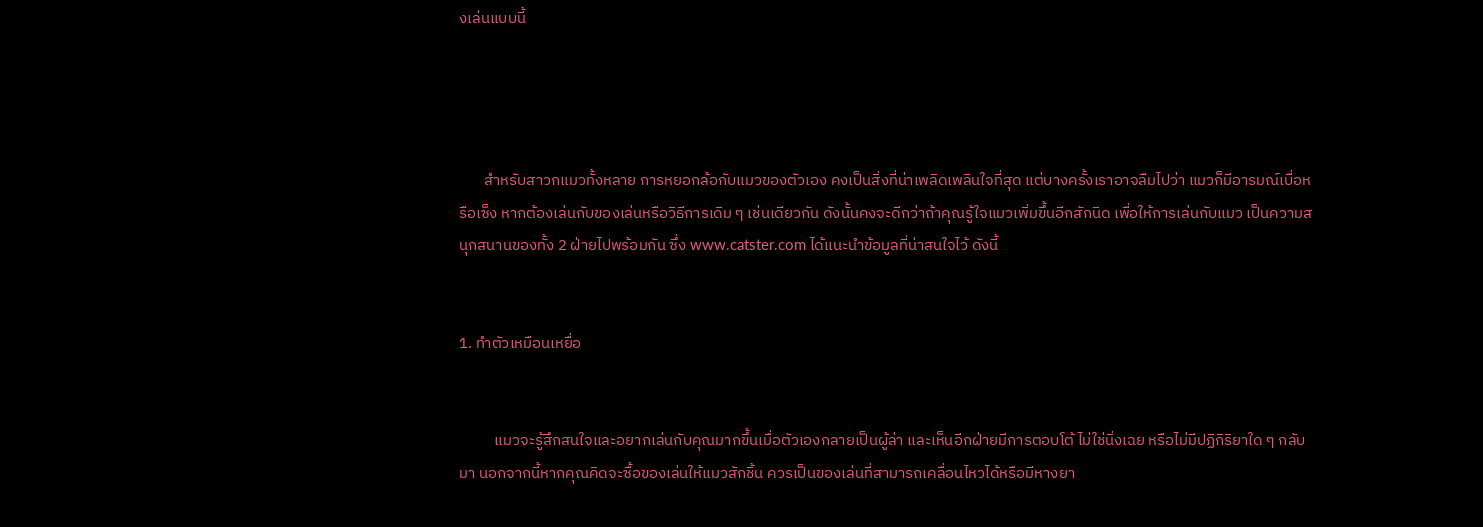งเล่นแบบนี้




       สำหรับสาวกแมวทั้งหลาย การหยอกล้อกับแมวของตัวเอง คงเป็นสิ่งที่น่าเพลิดเพลินใจที่สุด แต่บางครั้งเราอาจลืมไปว่า แมวก็มีอารมณ์เบื่อหรือเซ็ง หากต้องเล่นกับของเล่นหรือวิธีการเดิม ๆ เช่นเดียวกัน ดังนั้นคงจะดีกว่าถ้าคุณรู้ใจแมวเพิ่มขึ้นอีกสักนิด เพื่อให้การเล่นกับแมว เป็นความสนุกสนานของทั้ง 2 ฝ่ายไปพร้อมกัน ซึ่ง www.catster.com ได้แนะนำข้อมูลที่น่าสนใจไว้ ดังนี้


1. ทำตัวเหมือนเหยื่อ


          แมวจะรู้สึกสนใจและอยากเล่นกับคุณมากขึ้นเมื่อตัวเองกลายเป็นผู้ล่า และเห็นอีกฝ่ายมีการตอบโต้ ไม่ใช่นิ่งเฉย หรือไม่มีปฏิกิริยาใด ๆ กลับมา นอกจากนี้หากคุณคิดจะซื้อของเล่นให้แมวสักชิ้น ควรเป็นของเล่นที่สามารถเคลื่อนไหวได้หรือมีหางยา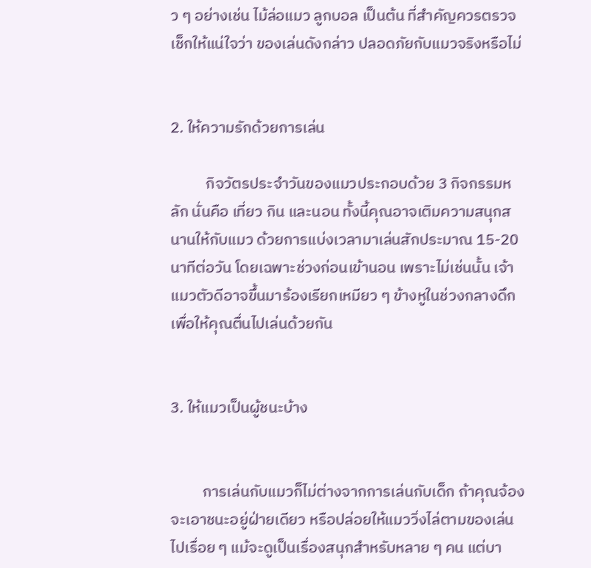ว ๆ อย่างเช่น ไม้ล่อแมว ลูกบอล เป็นต้น ที่สำคัญควรตรวจเช็กให้แน่ใจว่า ของเล่นดังกล่าว ปลอดภัยกับแมวจริงหรือไม่


2. ให้ความรักด้วยการเล่น

          กิจวัตรประจำวันของแมวประกอบด้วย 3 กิจกรรมหลัก นั่นคือ เที่ยว กิน และนอน ทั้งนี้คุณอาจเติมความสนุกสนานให้กับแมว ด้วยการแบ่งเวลามาเล่นสักประมาณ 15-20 นาทีต่อวัน โดยเฉพาะช่วงก่อนเข้านอน เพราะไม่เช่นนั้น เจ้าแมวตัวดีอาจขึ้นมาร้องเรียกเหมียว ๆ ข้างหูในช่วงกลางดึก เพื่อให้คุณตื่นไปเล่นด้วยกัน


3. ให้แมวเป็นผู้ชนะบ้าง


         การเล่นกับแมวก็ไม่ต่างจากการเล่นกับเด็ก ถ้าคุณจ้องจะเอาชนะอยู่ฝ่ายเดียว หรือปล่อยให้แมววิ่งไล่ตามของเล่นไปเรื่อย ๆ แม้จะดูเป็นเรื่องสนุกสำหรับหลาย ๆ คน แต่บา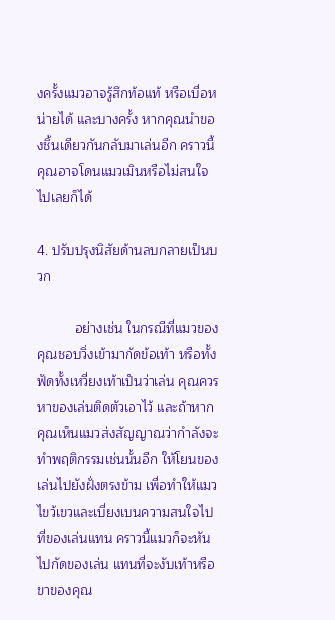งครั้งแมวอาจรู้สึกท้อแท้ หรือเบื่อหน่ายได้ และบางครั้ง หากคุณนำของชิ้นเดียวกันกลับมาเล่นอีก คราวนี้คุณอาจโดนแมวเมินหรือไม่สนใจไปเลยก็ได้

4. ปรับปรุงนิสัยด้านลบกลายเป็นบวก

          อย่างเช่น ในกรณีที่แมวของคุณชอบวิ่งเข้ามากัดข้อเท้า หรือทั้งฟัดทั้งเหวี่ยงเท้าเป็นว่าเล่น คุณควรหาของเล่นติดตัวเอาไว้ และถ้าหากคุณเห็นแมวส่งสัญญาณว่ากำลังจะทำพฤติกรรมเช่นนั้นอีก ให้โยนของเล่นไปยังฝั่งตรงข้าม เพื่อทำให้แมวไขว้เขวและเบี่ยงเบนความสนใจไปที่ของเล่นแทน คราวนี้แมวก็จะหันไปกัดของเล่น แทนที่จะงับเท้าหรือขาของคุณ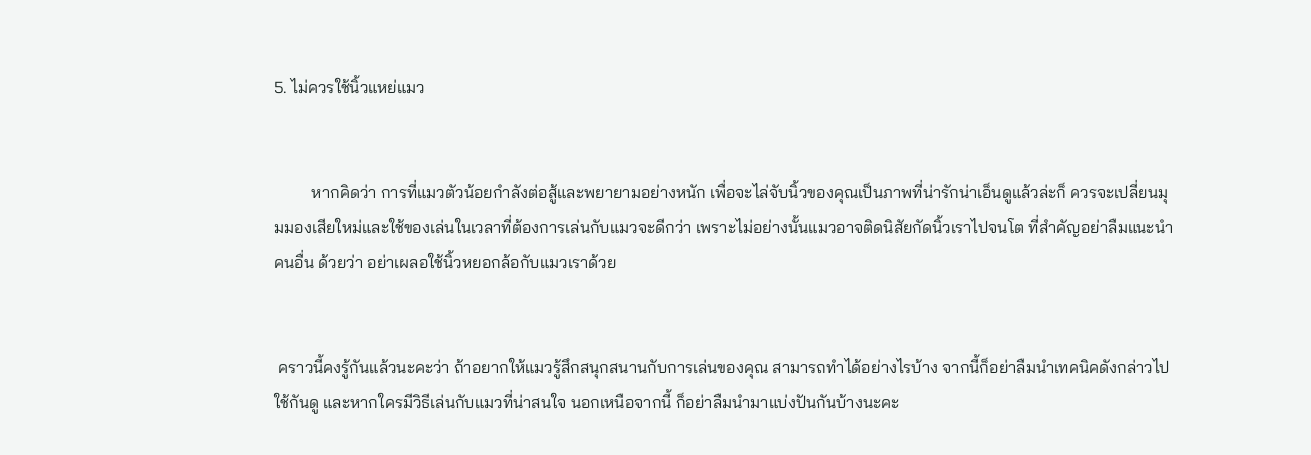5. ไม่ควรใช้นิ้วแหย่แมว


         หากคิดว่า การที่แมวตัวน้อยกำลังต่อสู้และพยายามอย่างหนัก เพื่อจะไล่จับนิ้วของคุณเป็นภาพที่น่ารักน่าเอ็นดูแล้วล่ะก็ ควรจะเปลี่ยนมุมมองเสียใหม่และใช้ของเล่นในเวลาที่ต้องการเล่นกับแมวจะดีกว่า เพราะไม่อย่างนั้นแมวอาจติดนิสัยกัดนิ้วเราไปจนโต ที่สำคัญอย่าลืมแนะนำคนอื่น ด้วยว่า อย่าเผลอใช้นิ้วหยอกล้อกับแมวเราด้วย


 คราวนี้คงรู้กันแล้วนะคะว่า ถ้าอยากให้แมวรู้สึกสนุกสนานกับการเล่นของคุณ สามารถทำได้อย่างไรบ้าง จากนี้ก็อย่าลืมนำเทคนิคดังกล่าวไปใช้กันดู และหากใครมีวิธีเล่นกับแมวที่น่าสนใจ นอกเหนือจากนี้ ก็อย่าลืมนำมาแบ่งปันกันบ้างนะคะ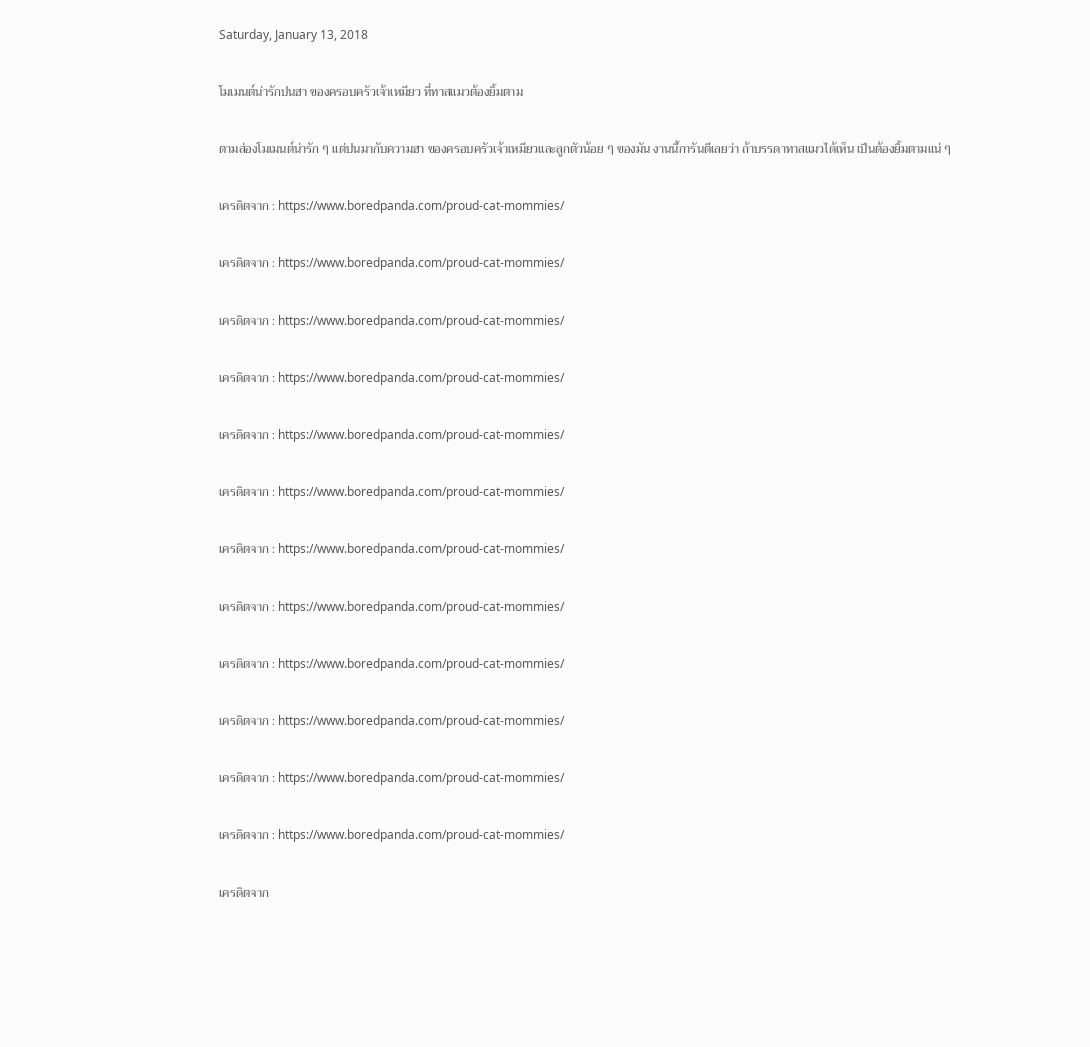Saturday, January 13, 2018

โมเมนต์น่ารักปนฮา ของครอบครัวเจ้าเหมียว ที่ทาสแมวต้องยิ้มตาม

ตามส่องโมเมนต์น่ารัก ๆ แต่ปนมากับความฮา ของครอบครัวเจ้าเหมียวและลูกตัวน้อย ๆ ของมัน งานนี้การันตีเลยว่า ถ้าบรรดาทาสแมวได้เห็น เป็นต้องยิ้มตามแน่ ๆ

เครดิตจาก : https://www.boredpanda.com/proud-cat-mommies/

เครดิตจาก : https://www.boredpanda.com/proud-cat-mommies/

เครดิตจาก : https://www.boredpanda.com/proud-cat-mommies/

เครดิตจาก : https://www.boredpanda.com/proud-cat-mommies/

เครดิตจาก : https://www.boredpanda.com/proud-cat-mommies/

เครดิตจาก : https://www.boredpanda.com/proud-cat-mommies/

เครดิตจาก : https://www.boredpanda.com/proud-cat-mommies/

เครดิตจาก : https://www.boredpanda.com/proud-cat-mommies/

เครดิตจาก : https://www.boredpanda.com/proud-cat-mommies/

เครดิตจาก : https://www.boredpanda.com/proud-cat-mommies/

เครดิตจาก : https://www.boredpanda.com/proud-cat-mommies/

เครดิตจาก : https://www.boredpanda.com/proud-cat-mommies/

เครดิตจาก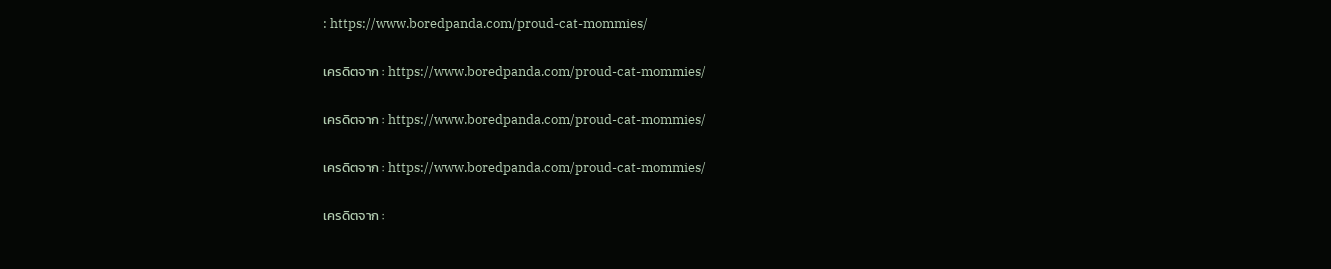: https://www.boredpanda.com/proud-cat-mommies/

เครดิตจาก : https://www.boredpanda.com/proud-cat-mommies/

เครดิตจาก : https://www.boredpanda.com/proud-cat-mommies/

เครดิตจาก : https://www.boredpanda.com/proud-cat-mommies/

เครดิตจาก :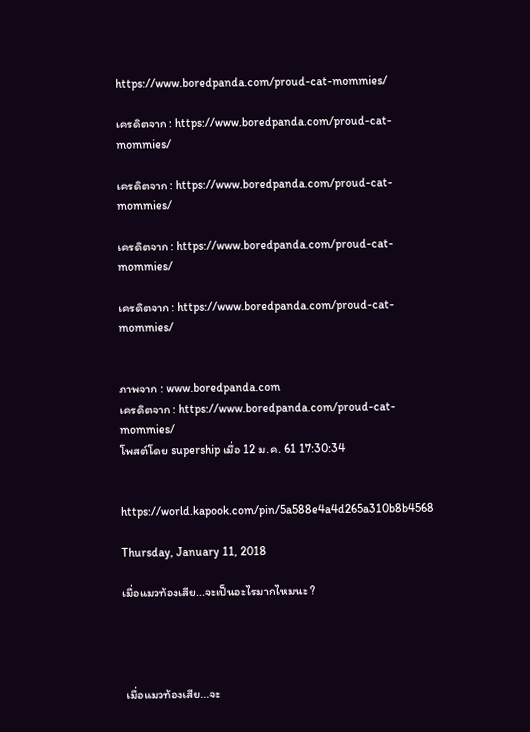https://www.boredpanda.com/proud-cat-mommies/

เครดิตจาก : https://www.boredpanda.com/proud-cat-mommies/

เครดิตจาก : https://www.boredpanda.com/proud-cat-mommies/

เครดิตจาก : https://www.boredpanda.com/proud-cat-mommies/

เครดิตจาก : https://www.boredpanda.com/proud-cat-mommies/


ภาพจาก : www.boredpanda.com
เครดิตจาก : https://www.boredpanda.com/proud-cat-mommies/
โพสต์โดย supership เมื่อ 12 ม.ค. 61 17:30:34


https://world.kapook.com/pin/5a588e4a4d265a310b8b4568

Thursday, January 11, 2018

เมื่อแมวท้องเสีย...จะเป็นอะไรมากไหมนะ ?




 เมื่อแมวท้องเสีย...จะ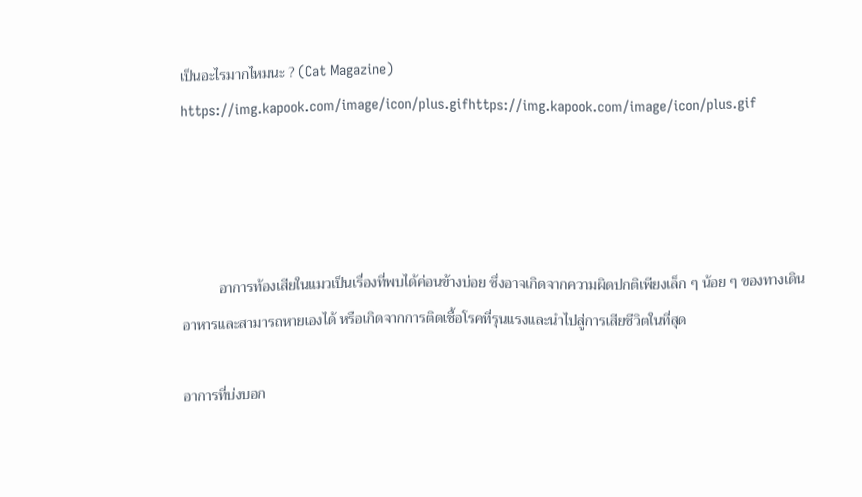เป็นอะไรมากไหมนะ ? (Cat Magazine)
https://img.kapook.com/image/icon/plus.gifhttps://img.kapook.com/image/icon/plus.gif




          อาการท้องเสียในแมวเป็นเรื่องที่พบได้ค่อนข้างบ่อย ซึ่งอาจเกิดจากความผิดปกติเพียงเล็ก ๆ น้อย ๆ ของทางเดินอาหารและสามารถหายเองได้ หรือเกิดจากการติดเชื้อโรคที่รุนแรงและนำไปสู่การเสียชีวิตในที่สุด

อาการที่บ่งบอก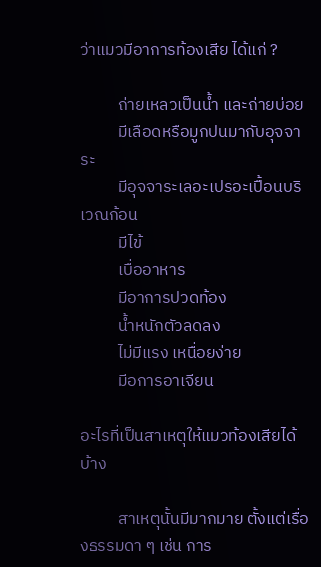ว่าแมวมีอาการท้องเสีย ได้แก่ ?

          ถ่ายเหลวเป็นน้ำ และถ่ายบ่อย
          มีเลือดหรือมูกปนมากับอุจจาระ
          มีอุจจาระเลอะเปรอะเปื้อนบริเวณก้อน
          มีไข้
          เบื่ออาหาร
          มีอาการปวดท้อง
          น้ำหนักตัวลดลง
          ไม่มีแรง เหนื่อยง่าย
          มีอการอาเจียน

อะไรที่เป็นสาเหตุให้แมวท้องเสียได้บ้าง

          สาเหตุนั้นมีมากมาย ตั้งแต่เรื่องธรรมดา ๆ เช่น การ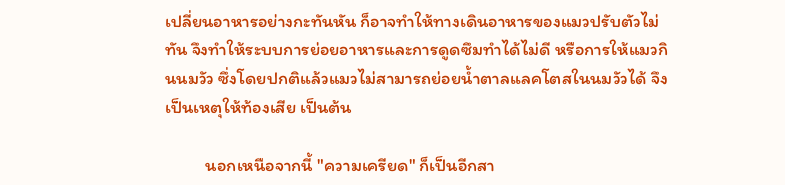เปลี่ยนอาหารอย่างกะทันหัน ก็อาจทำให้ทางเดินอาหารของแมวปรับตัวไม่ทัน จึงทำให้ระบบการย่อยอาหารและการดูดซึมทำได้ไม่ดี หรือการให้แมวกินนมวัว ซึ่งโดยปกติแล้วแมวไม่สามารถย่อยน้ำตาลแลคโตสในนมวัวได้ จึงเป็นเหตุให้ท้องเสีย เป็นต้น

          นอกเหนือจากนี้ "ความเครียด" ก็เป็นอีกสา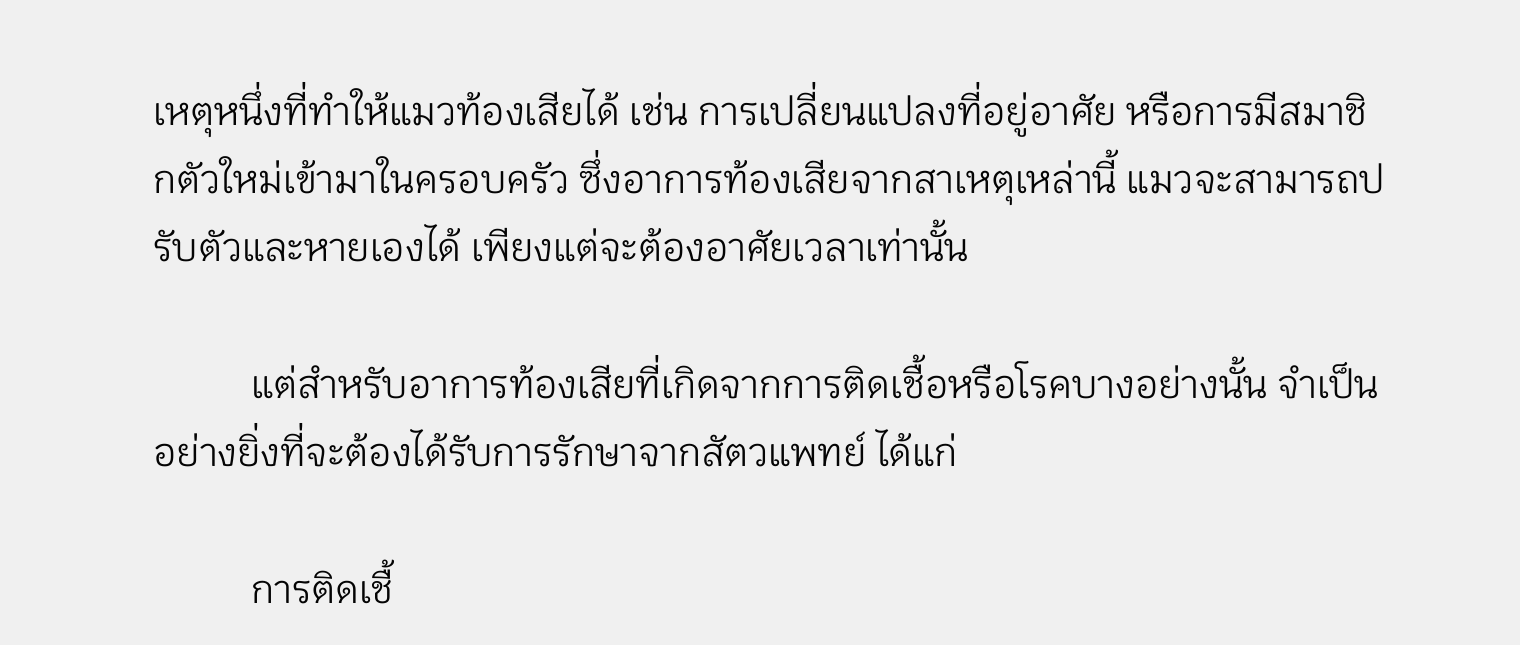เหตุหนึ่งที่ทำให้แมวท้องเสียได้ เช่น การเปลี่ยนแปลงที่อยู่อาศัย หรือการมีสมาชิกตัวใหม่เข้ามาในครอบครัว ซึ่งอาการท้องเสียจากสาเหตุเหล่านี้ แมวจะสามารถปรับตัวและหายเองได้ เพียงแต่จะต้องอาศัยเวลาเท่านั้น

          แต่สำหรับอาการท้องเสียที่เกิดจากการติดเชื้อหรือโรคบางอย่างนั้น จำเป็นอย่างยิ่งที่จะต้องได้รับการรักษาจากสัตวแพทย์ ได้แก่

          การติดเชื้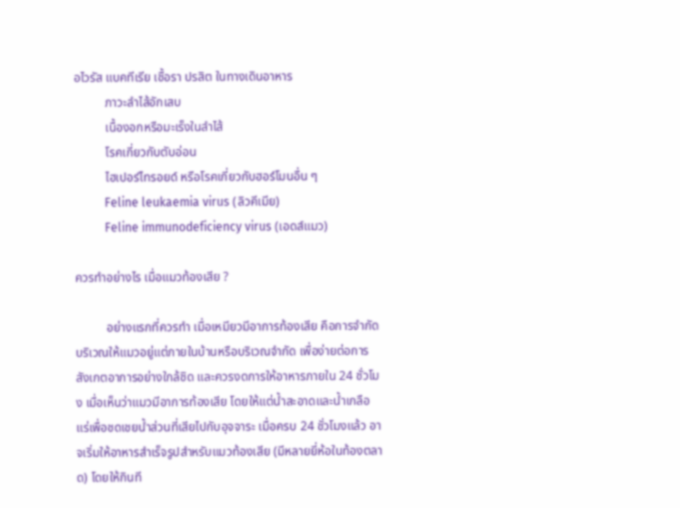อไวรัส แบคทีเรีย เชื้อรา ปรสิต ในทางเดินอาหาร
          ภาวะลำไส้อักเสบ
          เนื้องอกหรือมะเร็งในลำไส้
          โรคเกี่ยวกับตับอ่อน
          ไฮเปอร์ไทรอยด์ หรือโรคเกี่ยวกับฮอร์โมนอื่น ๆ
          Feline leukaemia virus (ลิวคีเมีย)
          Feline immunodeficiency virus (เอดส์แมว)

ควรทำอย่างไร เมื่อแมวท้องเสีย ?

          อย่างแรกที่ควรทำ เมื่อเหมียวมีอาการท้องเสีย คือการจำกัดบริเวณให้แมวอยู่แต่ภายในบ้านหรือบริเวณจำกัด เพื่อง่ายต่อการสังเกตอาการอย่างใกล้ชิด และควรงดการให้อาหารภายใน 24 ชั่วโมง เมื่อเห็นว่าแมวมีอาการท้องเสีย โดยให้แต่น้ำสะอาดและน้ำเกลือแร่เพื่อชดเชยน้ำส่วนที่เสียไปกับอุจจาระ เมื่อครบ 24 ชั่วโมงแล้ว อาจเริ่มให้อาหารสำเร็จรูปสำหรับแมวท้องเสีย (มีหลายยี่ห้อในท้องตลาด) โดยให้กินที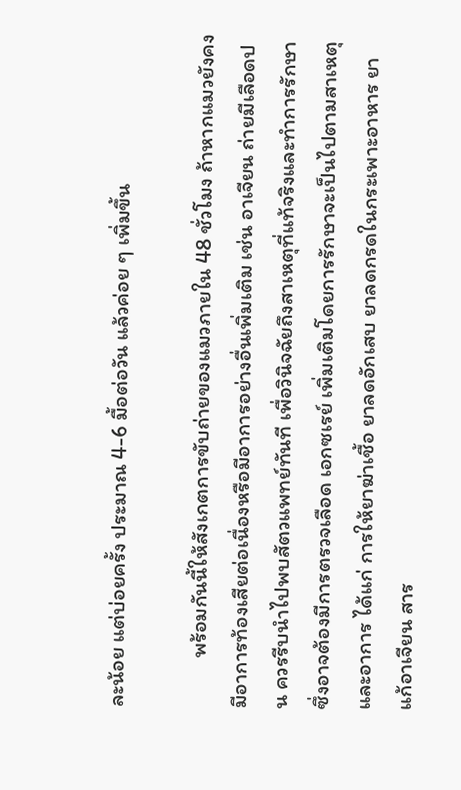ละน้อย แต่บ่อยครั้ง ประมาณ 4-6 มื้อต่อวัน แล้วค่อย ๆ เพิ่มขึ้น

          พร้อมกันนี้ให้สังเกตการขับถ่ายของแมวภายใน 48 ชั่วโมง ถ้าหากแมวยังคงมีอาการท้องเสียต่อเนื่องหรือมีอาการอย่างอื่นเพิ่มเติม เช่น อาเจียน ถ่ายมีเลือดปน ควรรีบนำไปพบสัตวแพทย์ทันที เพื่อวินิจฉัยถึงสาเหตุที่แท้จริงและทำการรักษา ซึ่งอาจต้องมีการตรวจเลือด เอกซเรย์ เพิ่มเติมโดยการรักษาจะเป็นไปตามสาเหตุและอาการ ได้แก่ การให้ยาฆ่าเชื้อ ยาลดอักเสบ ยาลดกรดในกระเพาะอาหาร ยาแก้อาเจียน สาร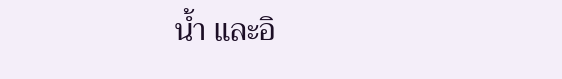น้ำ และอิ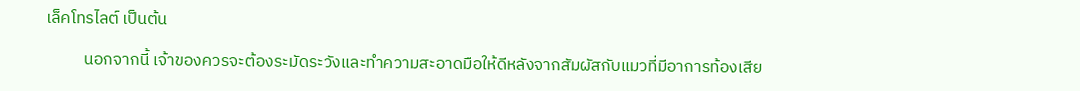เล็คโทรไลต์ เป็นต้น

          นอกจากนี้ เจ้าของควรจะต้องระมัดระวังและทำความสะอาดมือให้ดีหลังจากสัมผัสกับแมวที่มีอาการท้องเสีย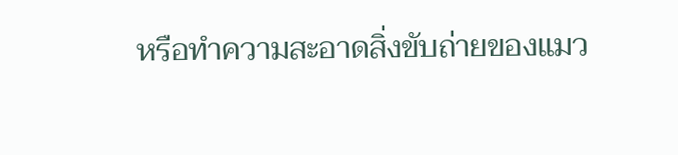หรือทำความสะอาดสิ่งขับถ่ายของแมว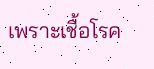เพราะเชื้อโรค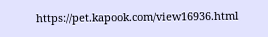https://pet.kapook.com/view16936.html